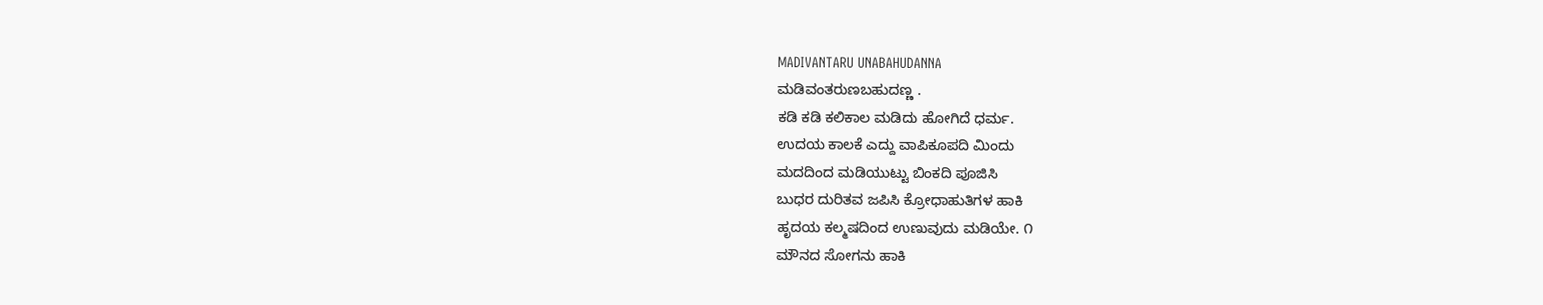MADIVANTARU UNABAHUDANNA
ಮಡಿವಂತರುಣಬಹುದಣ್ಣ .
ಕಡಿ ಕಡಿ ಕಲಿಕಾಲ ಮಡಿದು ಹೋಗಿದೆ ಧರ್ಮ.
ಉದಯ ಕಾಲಕೆ ಎದ್ದು ವಾಪಿಕೂಪದಿ ಮಿಂದು
ಮದದಿಂದ ಮಡಿಯುಟ್ಟು ಬಿಂಕದಿ ಪೂಜಿಸಿ
ಬುಧರ ದುರಿತವ ಜಪಿಸಿ ಕ್ರೋಧಾಹುತಿಗಳ ಹಾಕಿ
ಹೃದಯ ಕಲ್ಮಷದಿಂದ ಉಣುವುದು ಮಡಿಯೇ. ೧
ಮೌನದ ಸೋಗನು ಹಾಕಿ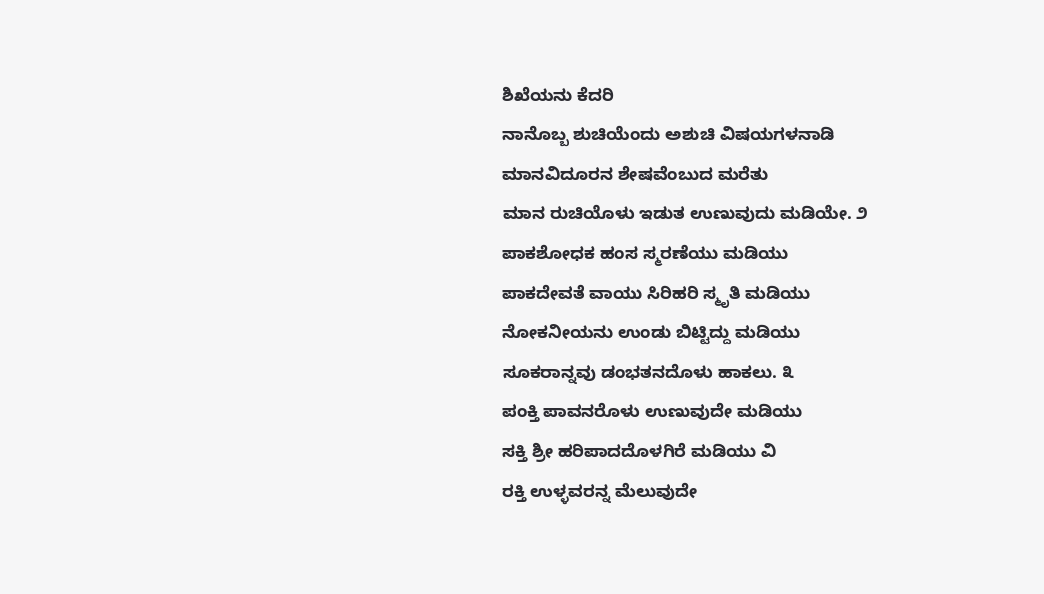ಶಿಖೆಯನು ಕೆದರಿ
ನಾನೊಬ್ಬ ಶುಚಿಯೆಂದು ಅಶುಚಿ ವಿಷಯಗಳನಾಡಿ
ಮಾನವಿದೂರನ ಶೇಷವೆಂಬುದ ಮರೆತು
ಮಾನ ರುಚಿಯೊಳು ಇಡುತ ಉಣುವುದು ಮಡಿಯೇ. ೨
ಪಾಕಶೋಧಕ ಹಂಸ ಸ್ಮರಣೆಯು ಮಡಿಯು
ಪಾಕದೇವತೆ ವಾಯು ಸಿರಿಹರಿ ಸ್ಮೃತಿ ಮಡಿಯು
ನೋಕನೀಯನು ಉಂಡು ಬಿಟ್ಟಿದ್ದು ಮಡಿಯು
ಸೂಕರಾನ್ನವು ಡಂಭತನದೊಳು ಹಾಕಲು. ೩
ಪಂಕ್ತಿ ಪಾವನರೊಳು ಉಣುವುದೇ ಮಡಿಯು
ಸಕ್ತಿ ಶ್ರೀ ಹರಿಪಾದದೊಳಗಿರೆ ಮಡಿಯು ವಿ
ರಕ್ತಿ ಉಳ್ಳವರನ್ನ ಮೆಲುವುದೇ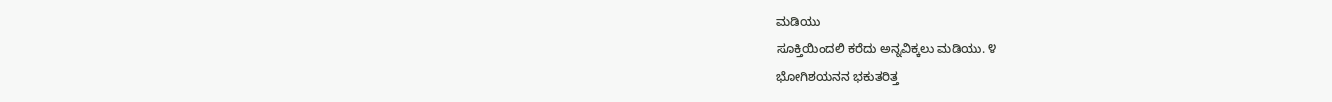ಮಡಿಯು
ಸೂಕ್ತಿಯಿಂದಲಿ ಕರೆದು ಅನ್ನವಿಕ್ಕಲು ಮಡಿಯು. ೪
ಭೋಗಿಶಯನನ ಭಕುತರಿತ್ತ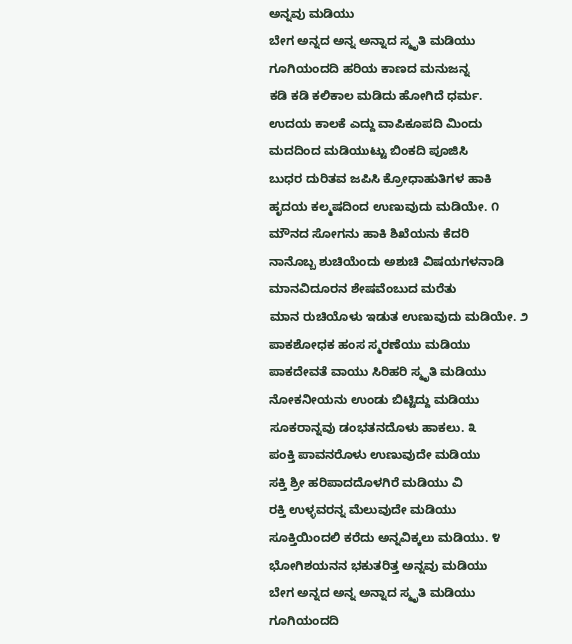ಅನ್ನವು ಮಡಿಯು
ಬೇಗ ಅನ್ನದ ಅನ್ನ ಅನ್ನಾದ ಸ್ಮೃತಿ ಮಡಿಯು
ಗೂಗಿಯಂದದಿ ಹರಿಯ ಕಾಣದ ಮನುಜನ್ನ
ಕಡಿ ಕಡಿ ಕಲಿಕಾಲ ಮಡಿದು ಹೋಗಿದೆ ಧರ್ಮ.
ಉದಯ ಕಾಲಕೆ ಎದ್ದು ವಾಪಿಕೂಪದಿ ಮಿಂದು
ಮದದಿಂದ ಮಡಿಯುಟ್ಟು ಬಿಂಕದಿ ಪೂಜಿಸಿ
ಬುಧರ ದುರಿತವ ಜಪಿಸಿ ಕ್ರೋಧಾಹುತಿಗಳ ಹಾಕಿ
ಹೃದಯ ಕಲ್ಮಷದಿಂದ ಉಣುವುದು ಮಡಿಯೇ. ೧
ಮೌನದ ಸೋಗನು ಹಾಕಿ ಶಿಖೆಯನು ಕೆದರಿ
ನಾನೊಬ್ಬ ಶುಚಿಯೆಂದು ಅಶುಚಿ ವಿಷಯಗಳನಾಡಿ
ಮಾನವಿದೂರನ ಶೇಷವೆಂಬುದ ಮರೆತು
ಮಾನ ರುಚಿಯೊಳು ಇಡುತ ಉಣುವುದು ಮಡಿಯೇ. ೨
ಪಾಕಶೋಧಕ ಹಂಸ ಸ್ಮರಣೆಯು ಮಡಿಯು
ಪಾಕದೇವತೆ ವಾಯು ಸಿರಿಹರಿ ಸ್ಮೃತಿ ಮಡಿಯು
ನೋಕನೀಯನು ಉಂಡು ಬಿಟ್ಟಿದ್ದು ಮಡಿಯು
ಸೂಕರಾನ್ನವು ಡಂಭತನದೊಳು ಹಾಕಲು. ೩
ಪಂಕ್ತಿ ಪಾವನರೊಳು ಉಣುವುದೇ ಮಡಿಯು
ಸಕ್ತಿ ಶ್ರೀ ಹರಿಪಾದದೊಳಗಿರೆ ಮಡಿಯು ವಿ
ರಕ್ತಿ ಉಳ್ಳವರನ್ನ ಮೆಲುವುದೇ ಮಡಿಯು
ಸೂಕ್ತಿಯಿಂದಲಿ ಕರೆದು ಅನ್ನವಿಕ್ಕಲು ಮಡಿಯು. ೪
ಭೋಗಿಶಯನನ ಭಕುತರಿತ್ತ ಅನ್ನವು ಮಡಿಯು
ಬೇಗ ಅನ್ನದ ಅನ್ನ ಅನ್ನಾದ ಸ್ಮೃತಿ ಮಡಿಯು
ಗೂಗಿಯಂದದಿ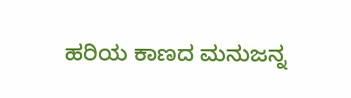ಹರಿಯ ಕಾಣದ ಮನುಜನ್ನ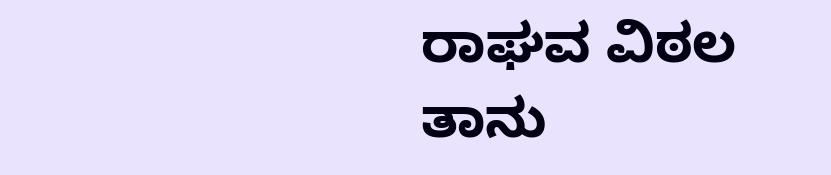ರಾಘವ ವಿಠಲ ತಾನು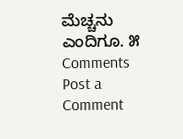ಮೆಚ್ಚನು ಎಂದಿಗೂ. ೫
Comments
Post a Comment